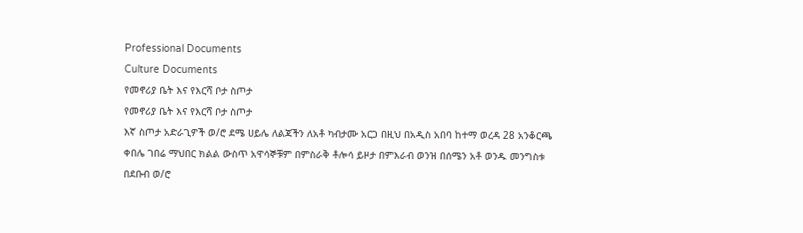Professional Documents
Culture Documents
የመኖሪያ ቤት እና የእርሻ ቦታ ስጦታ
የመኖሪያ ቤት እና የእርሻ ቦታ ስጦታ
እኛ ስጦታ አድራጊዎች ወ/ሮ ደሜ ሀይሌ ለልጃችን ለአቶ ካብታሙ አርጋ በዚህ በአዲስ አበባ ከተማ ወረዳ 28 አንቆርጫ
ቀበሌ ገበሬ ማህበር ክልል ውስጥ አዋሳኞቹም በምስራቅ ቶሎሳ ይዞታ በምእራብ ወንዝ በሰሜን አቶ ወንዱ መንግስቱ
በደቡብ ወ/ሮ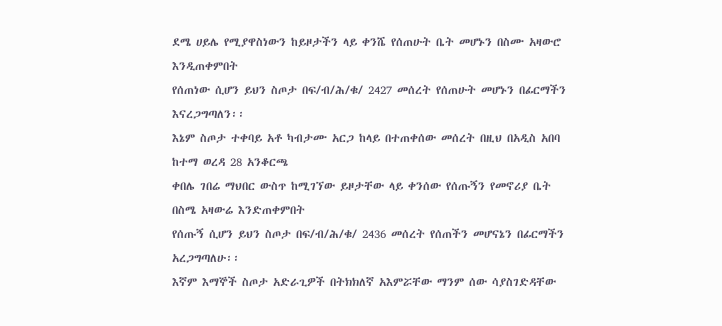ደሜ ሀይሌ የሚያዋስነውን ከይዞታችን ላይ ቀንሼ የሰጠሁት ቤት መሆኑን በስሙ አዛውሮ እንዲጠቀምበት
የሰጠነው ሲሆን ይህን ስጦታ በፍ/ብ/ሕ/ቁ/ 2427 መሰረት የሰጠሁት መሆኑን በፊርማችን እናረጋግጣለን፡፡
እኔም ስጦታ ተቀባይ አቶ ካብታሙ አርጋ ከላይ በተጠቀሰው መሰረት በዚህ በአዲስ አበባ ከተማ ወረዳ 28 አንቆርጫ
ቀበሌ ገበሬ ማህበር ውስጥ ከሚገኘው ይዞታቸው ላይ ቀንሰው የሰጡኝን የመኖሪያ ቤት በስሜ አዛውሬ እንድጠቀምበት
የሰጡኝ ሲሆን ይህን ስጦታ በፍ/ብ/ሕ/ቁ/ 2436 መሰረት የሰጠችን መሆናኔን በፊርማችን አረጋግጣለሁ፡፡
እኛም እማኞች ስጦታ አድራጊዎች በትክክለኛ አእምሯቸው ማንም ሰው ሳያስገድዳቸው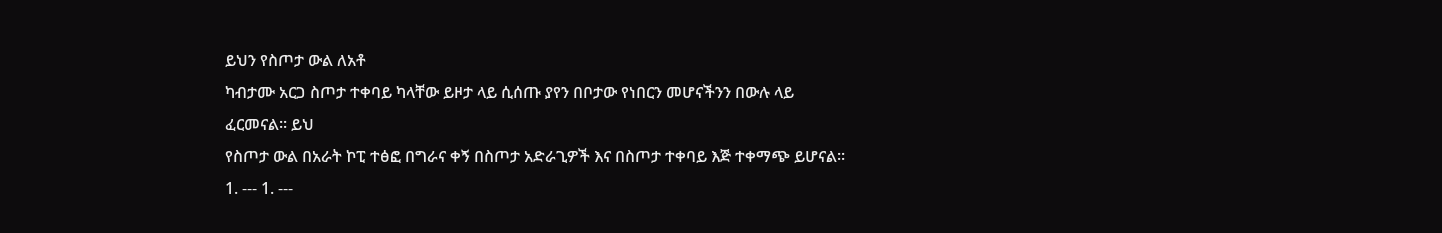ይህን የስጦታ ውል ለአቶ
ካብታሙ አርጋ ስጦታ ተቀባይ ካላቸው ይዞታ ላይ ሲሰጡ ያየን በቦታው የነበርን መሆናችንን በውሉ ላይ ፈርመናል፡፡ ይህ
የስጦታ ውል በአራት ኮፒ ተፅፎ በግራና ቀኝ በስጦታ አድራጊዎች እና በስጦታ ተቀባይ እጅ ተቀማጭ ይሆናል፡፡
1. --- 1. ---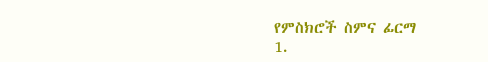የምስክሮች ስምና ፊርማ
1.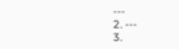---
2. ---
3.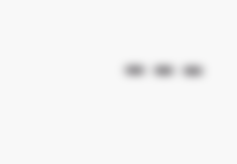---